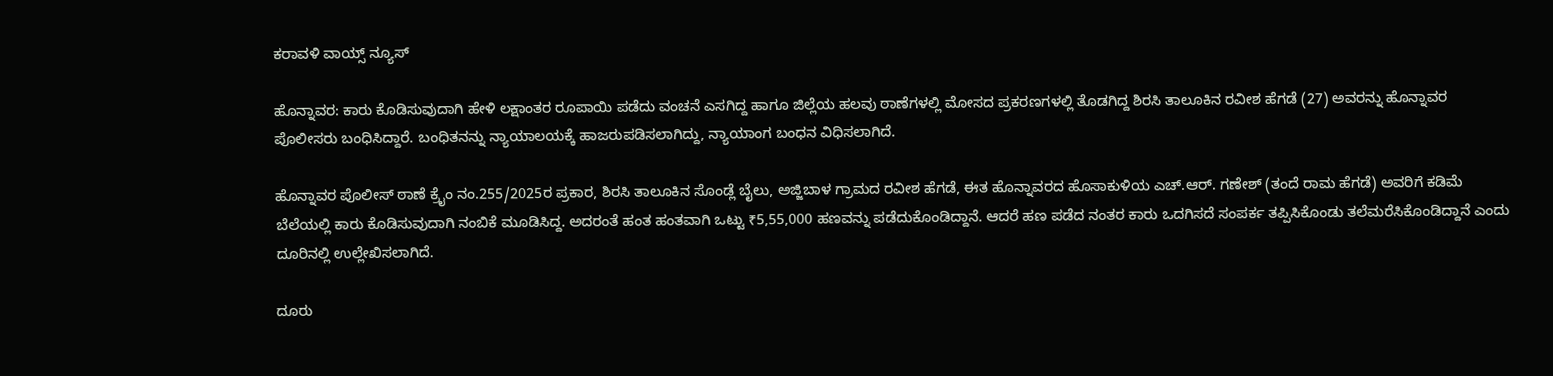ಕರಾವಳಿ ವಾಯ್ಸ್ ನ್ಯೂಸ್

ಹೊನ್ನಾವರ: ಕಾರು ಕೊಡಿಸುವುದಾಗಿ ಹೇಳಿ ಲಕ್ಷಾಂತರ ರೂಪಾಯಿ ಪಡೆದು ವಂಚನೆ ಎಸಗಿದ್ದ ಹಾಗೂ ಜಿಲ್ಲೆಯ ಹಲವು ಠಾಣೆಗಳಲ್ಲಿ ಮೋಸದ ಪ್ರಕರಣಗಳಲ್ಲಿ ತೊಡಗಿದ್ದ ಶಿರಸಿ ತಾಲೂಕಿನ ರವೀಶ ಹೆಗಡೆ (27) ಅವರನ್ನು ಹೊನ್ನಾವರ ಪೊಲೀಸರು ಬಂಧಿಸಿದ್ದಾರೆ. ಬಂಧಿತನನ್ನು ನ್ಯಾಯಾಲಯಕ್ಕೆ ಹಾಜರುಪಡಿಸಲಾಗಿದ್ದು, ನ್ಯಾಯಾಂಗ ಬಂಧನ ವಿಧಿಸಲಾಗಿದೆ.

ಹೊನ್ನಾವರ ಪೊಲೀಸ್ ಠಾಣೆ ಕ್ರೈಂ ನಂ.255/2025ರ ಪ್ರಕಾರ, ಶಿರಸಿ ತಾಲೂಕಿನ ಸೊಂಡ್ಲೆ ಬೈಲು, ಅಜ್ಜಿಬಾಳ ಗ್ರಾಮದ ರವೀಶ ಹೆಗಡೆ, ಈತ ಹೊನ್ನಾವರದ ಹೊಸಾಕುಳಿಯ ಎಚ್.ಆರ್. ಗಣೇಶ್ (ತಂದೆ ರಾಮ ಹೆಗಡೆ) ಅವರಿಗೆ ಕಡಿಮೆ ಬೆಲೆಯಲ್ಲಿ ಕಾರು ಕೊಡಿಸುವುದಾಗಿ ನಂಬಿಕೆ ಮೂಡಿಸಿದ್ದ. ಅದರಂತೆ ಹಂತ ಹಂತವಾಗಿ ಒಟ್ಟು ₹5,55,000 ಹಣವನ್ನು ಪಡೆದುಕೊಂಡಿದ್ದಾನೆ. ಆದರೆ ಹಣ ಪಡೆದ ನಂತರ ಕಾರು ಒದಗಿಸದೆ ಸಂಪರ್ಕ ತಪ್ಪಿಸಿಕೊಂಡು ತಲೆಮರೆಸಿಕೊಂಡಿದ್ದಾನೆ ಎಂದು ದೂರಿನಲ್ಲಿ ಉಲ್ಲೇಖಿಸಲಾಗಿದೆ.

ದೂರು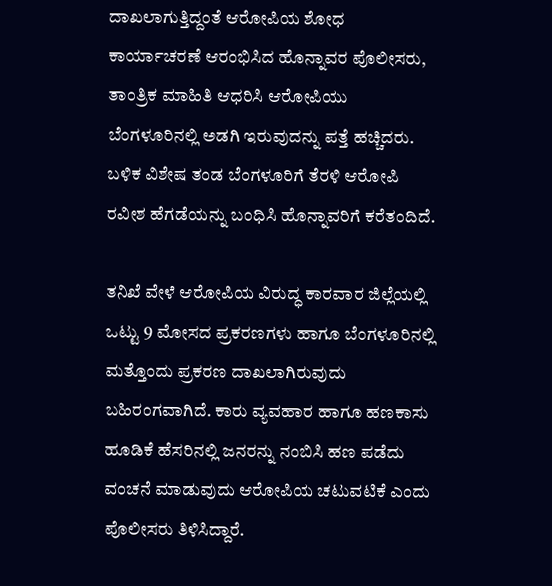ದಾಖಲಾಗುತ್ತಿದ್ದಂತೆ ಆರೋಪಿಯ ಶೋಧ ಕಾರ್ಯಾಚರಣೆ ಆರಂಭಿಸಿದ ಹೊನ್ನಾವರ ಪೊಲೀಸರು, ತಾಂತ್ರಿಕ ಮಾಹಿತಿ ಆಧರಿಸಿ ಆರೋಪಿಯು ಬೆಂಗಳೂರಿನಲ್ಲಿ ಅಡಗಿ ಇರುವುದನ್ನು ಪತ್ತೆ ಹಚ್ಚಿದರು. ಬಳಿಕ ವಿಶೇಷ ತಂಡ ಬೆಂಗಳೂರಿಗೆ ತೆರಳಿ ಆರೋಪಿ ರವೀಶ ಹೆಗಡೆಯನ್ನು ಬಂಧಿಸಿ ಹೊನ್ನಾವರಿಗೆ ಕರೆತಂದಿದೆ.

ತನಿಖೆ ವೇಳೆ ಆರೋಪಿಯ ವಿರುದ್ಧ ಕಾರವಾರ ಜಿಲ್ಲೆಯಲ್ಲಿ ಒಟ್ಟು 9 ಮೋಸದ ಪ್ರಕರಣಗಳು ಹಾಗೂ ಬೆಂಗಳೂರಿನಲ್ಲಿ ಮತ್ತೊಂದು ಪ್ರಕರಣ ದಾಖಲಾಗಿರುವುದು ಬಹಿರಂಗವಾಗಿದೆ. ಕಾರು ವ್ಯವಹಾರ ಹಾಗೂ ಹಣಕಾಸು ಹೂಡಿಕೆ ಹೆಸರಿನಲ್ಲಿ ಜನರನ್ನು ನಂಬಿಸಿ ಹಣ ಪಡೆದು ವಂಚನೆ ಮಾಡುವುದು ಆರೋಪಿಯ ಚಟುವಟಿಕೆ ಎಂದು ಪೊಲೀಸರು ತಿಳಿಸಿದ್ದಾರೆ.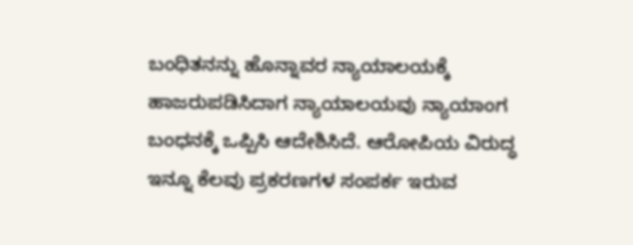ಬಂಧಿತನನ್ನು ಹೊನ್ನಾವರ ನ್ಯಾಯಾಲಯಕ್ಕೆ ಹಾಜರುಪಡಿಸಿದಾಗ ನ್ಯಾಯಾಲಯವು ನ್ಯಾಯಾಂಗ ಬಂಧನಕ್ಕೆ ಒಪ್ಪಿಸಿ ಆದೇಶಿಸಿದೆ. ಆರೋಪಿಯ ವಿರುದ್ಧ ಇನ್ನೂ ಕೆಲವು ಪ್ರಕರಣಗಳ ಸಂಪರ್ಕ ಇರುವ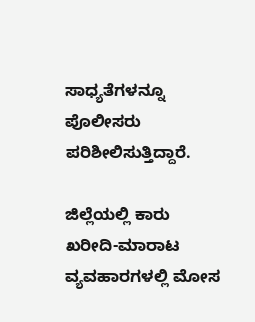ಸಾಧ್ಯತೆಗಳನ್ನೂ ಪೊಲೀಸರು ಪರಿಶೀಲಿಸುತ್ತಿದ್ದಾರೆ.

ಜಿಲ್ಲೆಯಲ್ಲಿ ಕಾರು ಖರೀದಿ-ಮಾರಾಟ ವ್ಯವಹಾರಗಳಲ್ಲಿ ಮೋಸ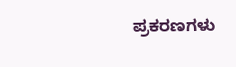ಪ್ರಕರಣಗಳು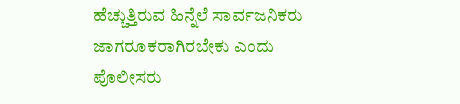ಹೆಚ್ಚುತ್ತಿರುವ ಹಿನ್ನೆಲೆ ಸಾರ್ವಜನಿಕರು ಜಾಗರೂಕರಾಗಿರಬೇಕು ಎಂದು ಪೊಲೀಸರು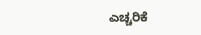ಎಚ್ಚರಿಕೆ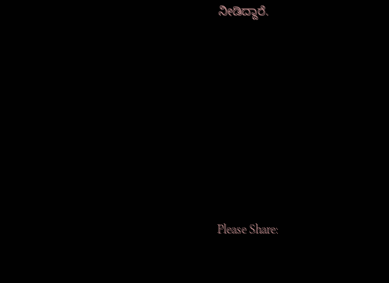ನೀಡಿದ್ದಾರೆ.









Please Share: